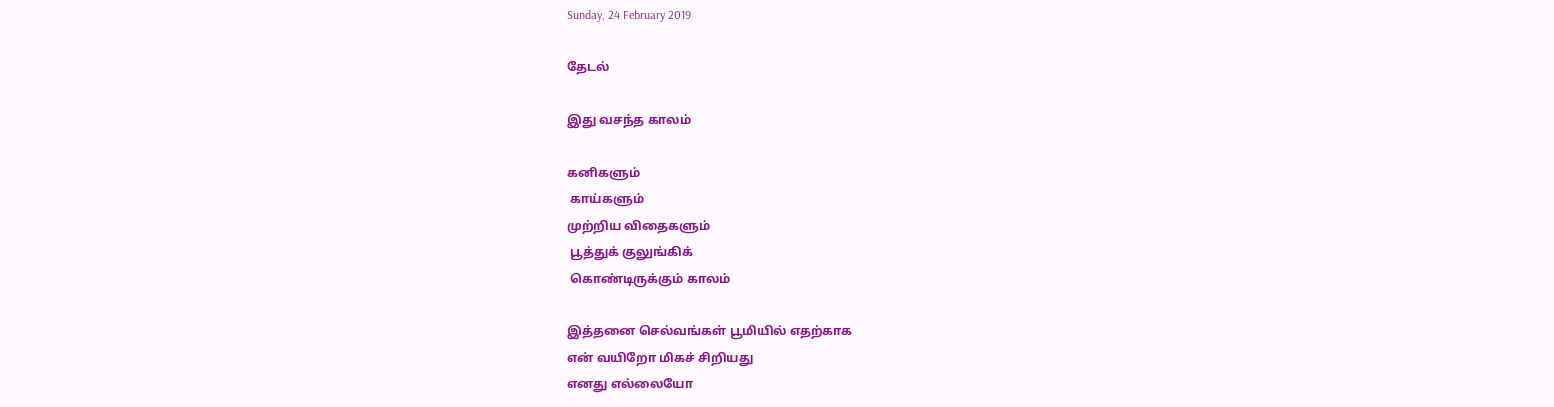Sunday, 24 February 2019

தேடல்

இது வசந்த காலம்

கனிகளும்
 காய்களும்
முற்றிய விதைகளும்
 பூத்துக் குலுங்கிக்
 கொண்டிருக்கும் காலம்

இத்தனை செல்வங்கள் பூமியில் எதற்காக
என் வயிறோ மிகச் சிறியது
எனது எல்லையோ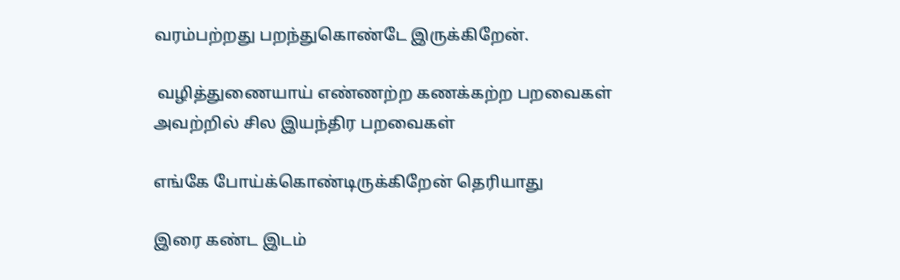வரம்பற்றது பறந்துகொண்டே இருக்கிறேன்.

 வழித்துணையாய் எண்ணற்ற கணக்கற்ற பறவைகள்
அவற்றில் சில இயந்திர பறவைகள்

எங்கே போய்க்கொண்டிருக்கிறேன் தெரியாது

இரை கண்ட இடம்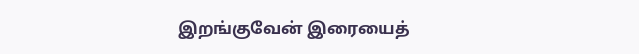இறங்குவேன் இரையைத்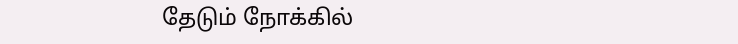தேடும் நோக்கில்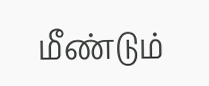மீண்டும்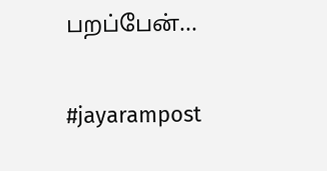பறப்பேன்...

#jayarampost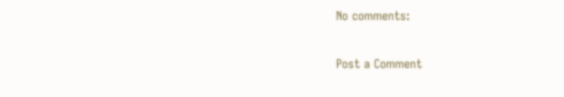No comments:

Post a Comment